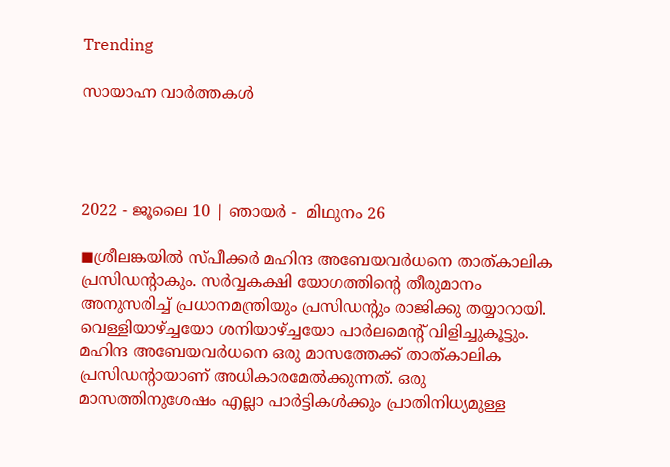Trending

സായാഹ്ന വാർത്തകൾ




2022 - ജൂലൈ 10 | ഞായർ -  മിഥുനം 26

◼ശ്രീലങ്കയില്‍ സ്പീക്കര്‍ മഹിന്ദ അബേയവര്‍ധനെ താത്കാലിക പ്രസിഡന്റാകും. സര്‍വ്വകക്ഷി യോഗത്തിന്റെ തീരുമാനം അനുസരിച്ച് പ്രധാനമന്ത്രിയും പ്രസിഡന്റും രാജിക്കു തയ്യാറായി. വെള്ളിയാഴ്ച്ചയോ ശനിയാഴ്ച്ചയോ പാര്‍ലമെന്റ് വിളിച്ചുകൂട്ടും. മഹിന്ദ അബേയവര്‍ധനെ ഒരു മാസത്തേക്ക് താത്കാലിക പ്രസിഡന്റായാണ് അധികാരമേല്‍ക്കുന്നത്. ഒരു മാസത്തിനുശേഷം എല്ലാ പാര്‍ട്ടികള്‍ക്കും പ്രാതിനിധ്യമുള്ള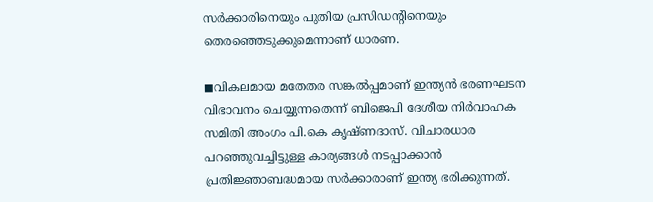സര്‍ക്കാരിനെയും പുതിയ പ്രസിഡന്റിനെയും തെരഞ്ഞെടുക്കുമെന്നാണ് ധാരണ.

◼വികലമായ മതേതര സങ്കല്‍പ്പമാണ് ഇന്ത്യന്‍ ഭരണഘടന വിഭാവനം ചെയ്യുന്നതെന്ന് ബിജെപി ദേശീയ നിര്‍വാഹക സമിതി അംഗം പി.കെ കൃഷ്ണദാസ്. വിചാരധാര പറഞ്ഞുവച്ചിട്ടുള്ള കാര്യങ്ങള്‍ നടപ്പാക്കാന്‍ പ്രതിജ്ഞാബദ്ധമായ സര്‍ക്കാരാണ് ഇന്ത്യ ഭരിക്കുന്നത്.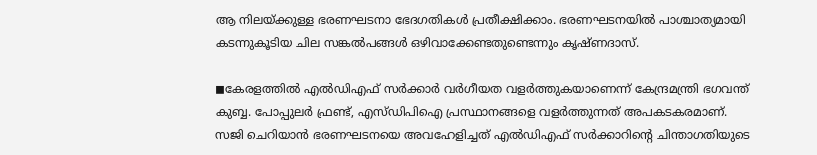ആ നിലയ്ക്കുള്ള ഭരണഘടനാ ഭേദഗതികള്‍ പ്രതീക്ഷിക്കാം. ഭരണഘടനയില്‍ പാശ്ചാത്യമായി കടന്നുകൂടിയ ചില സങ്കല്‍പങ്ങള്‍ ഒഴിവാക്കേണ്ടതുണ്ടെന്നും കൃഷ്ണദാസ്.

◼കേരളത്തില്‍ എല്‍ഡിഎഫ് സര്‍ക്കാര്‍ വര്‍ഗീയത വളര്‍ത്തുകയാണെന്ന് കേന്ദ്രമന്ത്രി ഭഗവന്ത് കുബ്ബ. പോപ്പുലര്‍ ഫ്രണ്ട്, എസ്ഡിപിഐ പ്രസ്ഥാനങ്ങളെ വളര്‍ത്തുന്നത് അപകടകരമാണ്. സജി ചെറിയാന്‍ ഭരണഘടനയെ അവഹേളിച്ചത് എല്‍ഡിഎഫ് സര്‍ക്കാറിന്റെ ചിന്താഗതിയുടെ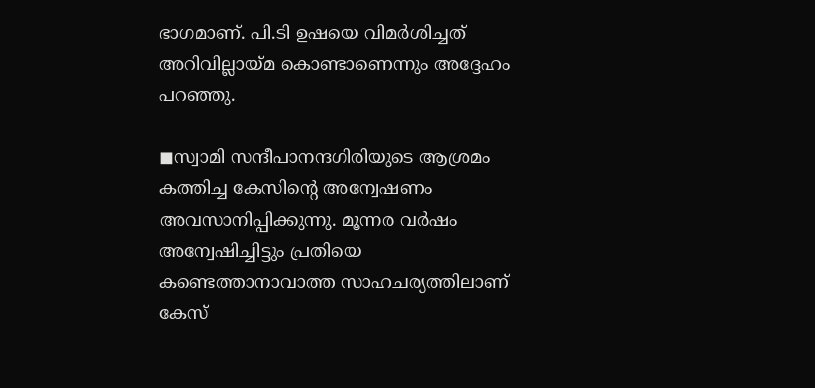ഭാഗമാണ്. പി.ടി ഉഷയെ വിമര്‍ശിച്ചത് അറിവില്ലായ്മ കൊണ്ടാണെന്നും അദ്ദേഹം പറഞ്ഞു.

◼സ്വാമി സന്ദീപാനന്ദഗിരിയുടെ ആശ്രമം കത്തിച്ച കേസിന്റെ അന്വേഷണം അവസാനിപ്പിക്കുന്നു. മൂന്നര വര്‍ഷം അന്വേഷിച്ചിട്ടും പ്രതിയെ കണ്ടെത്താനാവാത്ത സാഹചര്യത്തിലാണ് കേസ്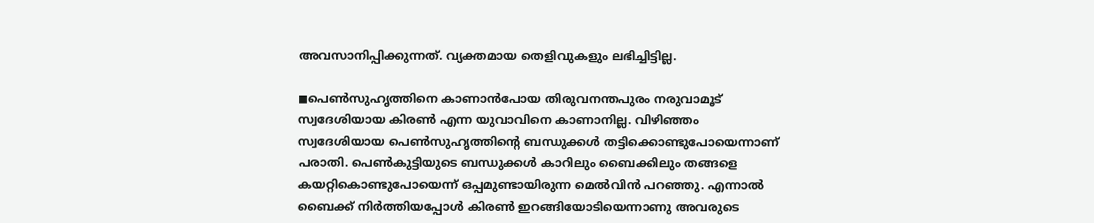അവസാനിപ്പിക്കുന്നത്. വ്യക്തമായ തെളിവുകളും ലഭിച്ചിട്ടില്ല.

◼പെണ്‍സുഹൃത്തിനെ കാണാന്‍പോയ തിരുവനന്തപുരം നരുവാമൂട് സ്വദേശിയായ കിരണ്‍ എന്ന യുവാവിനെ കാണാനില്ല. വിഴിഞ്ഞം സ്വദേശിയായ പെണ്‍സുഹൃത്തിന്റെ ബന്ധുക്കള്‍ തട്ടിക്കൊണ്ടുപോയെന്നാണ് പരാതി. പെണ്‍കുട്ടിയുടെ ബന്ധുക്കള്‍ കാറിലും ബൈക്കിലും തങ്ങളെ കയറ്റികൊണ്ടുപോയെന്ന് ഒപ്പമുണ്ടായിരുന്ന മെല്‍വിന്‍ പറഞ്ഞു. എന്നാല്‍ ബൈക്ക് നിര്‍ത്തിയപ്പോള്‍ കിരണ്‍ ഇറങ്ങിയോടിയെന്നാണു അവരുടെ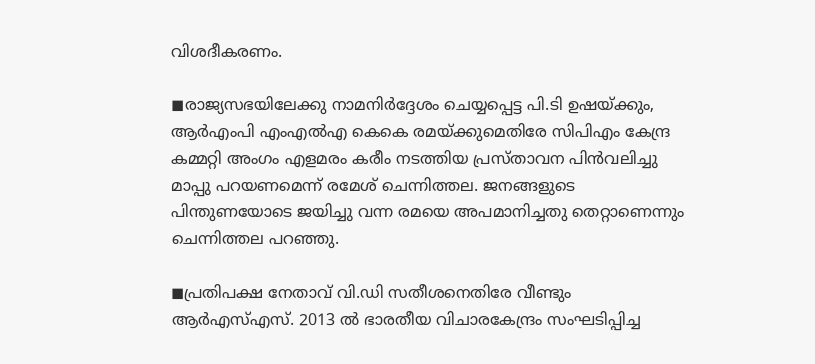വിശദീകരണം.

◼രാജ്യസഭയിലേക്കു നാമനിര്‍ദ്ദേശം ചെയ്യപ്പെട്ട പി.ടി ഉഷയ്ക്കും, ആര്‍എംപി എംഎല്‍എ കെകെ രമയ്ക്കുമെതിരേ സിപിഎം കേന്ദ്ര കമ്മറ്റി അംഗം എളമരം കരീം നടത്തിയ പ്രസ്താവന പിന്‍വലിച്ചു മാപ്പു പറയണമെന്ന് രമേശ് ചെന്നിത്തല. ജനങ്ങളുടെ പിന്തുണയോടെ ജയിച്ചു വന്ന രമയെ അപമാനിച്ചതു തെറ്റാണെന്നും ചെന്നിത്തല പറഞ്ഞു.

◼പ്രതിപക്ഷ നേതാവ് വി.ഡി സതീശനെതിരേ വീണ്ടും ആര്‍എസ്എസ്. 2013 ല്‍ ഭാരതീയ വിചാരകേന്ദ്രം സംഘടിപ്പിച്ച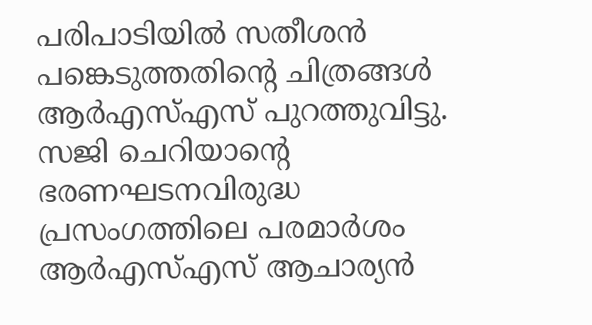പരിപാടിയില്‍ സതീശന്‍ പങ്കെടുത്തതിന്റെ ചിത്രങ്ങള്‍ ആര്‍എസ്എസ് പുറത്തുവിട്ടു. സജി ചെറിയാന്റെ ഭരണഘടനവിരുദ്ധ പ്രസംഗത്തിലെ പരമാര്‍ശം ആര്‍എസ്എസ് ആചാര്യന്‍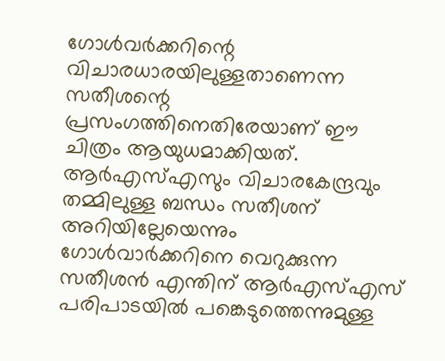ഗോള്‍വര്‍ക്കറിന്റെ വിചാരധാരയിലുള്ളതാണെന്ന സതീശന്റെ പ്രസംഗത്തിനെതിരേയാണ് ഈ ചിത്രം ആയുധമാക്കിയത്. ആര്‍എസ്എസും വിചാരകേന്ദ്രവും തമ്മിലുള്ള ബന്ധം സതീശന് അറിയില്ലേയെന്നും ഗോള്‍വാര്‍ക്കറിനെ വെറുക്കുന്ന സതീശന്‍ എന്തിന് ആര്‍എസ്എസ് പരിപാടയില്‍ പങ്കെടുത്തെന്നുമുള്ള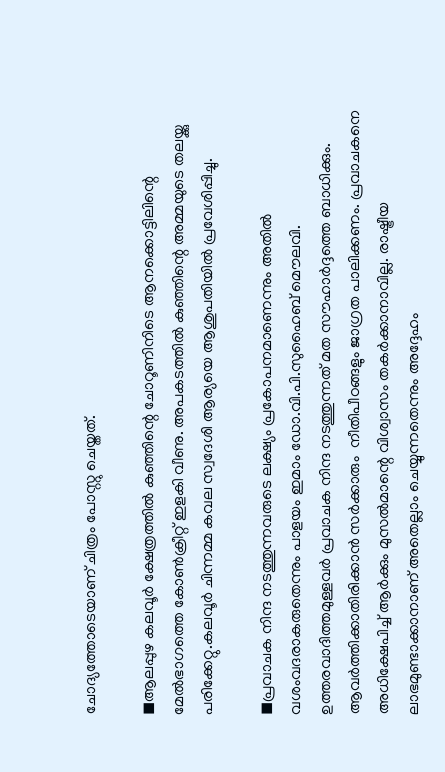ചോദ്യത്തോടെയാണ് ചിത്രം പോസ്റ്റു ചെയ്തത്.

◼ആലപ്പുഴ കലവൂര്‍ ക്ഷേത്രത്തില്‍ കുഞ്ഞിന്റെ ചോറൂണിനിടെ ആനക്കൊട്ടിലിന്റെ മേല്‍ഭാഗത്തെ കോണ്‍ക്രീറ്റ് ഇളകി വീണു. അപകടത്തില്‍ കുഞ്ഞിന്റെ അമ്മയുടെ തലയ്ക്കു പരിക്കേറ്റു.കലവൂര്‍ ചിന്നമ്മ കവല സ്വദേശി ആര്യയെ ആശുപതിയില്‍ പ്രവേശിപ്പിച്ചു.

◼പ്രവാചക നിന്ദ നടത്തുന്നവരുടെ ലക്ഷ്യം പ്രകോപനമാണെന്നും അതില്‍ വശംവദരാകരുതെന്നും പാളയം ഇമാം ഡോ.വി.പി.സുഹൈബ് മൌലവി. ഉത്തരവാദിത്തമുള്ളവര്‍ പ്രവാചക നിന്ദ നടത്തുന്നത് മത സൗഹാര്‍ദ്ദത്തെ ബാധിക്കും. ആവര്‍ത്തിക്കാതിരിക്കാന്‍ സര്‍ക്കാരും  നീതിപീഠങ്ങളും ജാഗ്രത പാലിക്കണം. പ്രവാചകനെ അധിക്ഷേപിച്ച് ആര്‍ക്കും മുസല്‍മാന്റെ വിശ്വാസം തകര്‍ക്കാനാവില്ല. രാഷ്ട്രീയ ലാഭമുണ്ടാക്കാനാണ് അതെല്ലാം ചെയ്യുന്നതെന്നും അദ്ദേഹം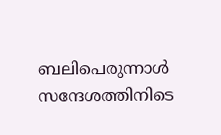ബലിപെരുന്നാള്‍ സന്ദേശത്തിനിടെ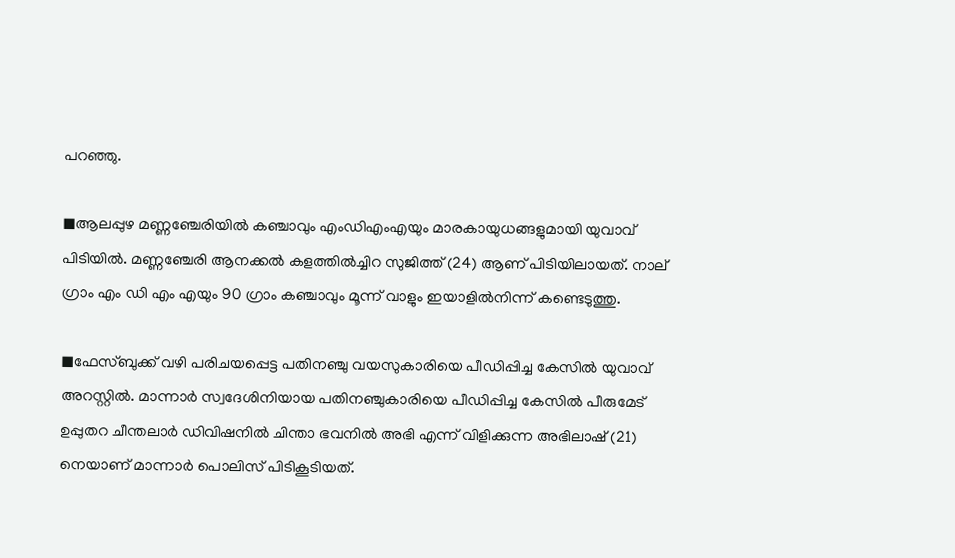പറഞ്ഞു.

◼ആലപ്പുഴ മണ്ണഞ്ചേരിയില്‍ കഞ്ചാവും എംഡിഎംഎയും മാരകായുധങ്ങളുമായി യുവാവ് പിടിയില്‍. മണ്ണഞ്ചേരി ആനക്കല്‍ കളത്തില്‍ച്ചിറ സുജിത്ത് (24) ആണ് പിടിയിലായത്. നാല് ഗ്രാം എം ഡി എം എയും 90 ഗ്രാം കഞ്ചാവും മൂന്ന് വാളും ഇയാളില്‍നിന്ന് കണ്ടെടുത്തു.

◼ഫേസ്ബുക്ക് വഴി പരിചയപ്പെട്ട പതിനഞ്ചു വയസുകാരിയെ പീഡിപ്പിച്ച കേസില്‍ യുവാവ് അറസ്റ്റില്‍. മാന്നാര്‍ സ്വദേശിനിയായ പതിനഞ്ചുകാരിയെ പീഡിപ്പിച്ച കേസില്‍ പീരുമേട് ഉപ്പുതറ ചീന്തലാര്‍ ഡിവിഷനില്‍ ചിന്താ ഭവനില്‍ അഭി എന്ന് വിളിക്കുന്ന അഭിലാഷ് (21) നെയാണ് മാന്നാര്‍ പൊലിസ് പിടികൂടിയത്.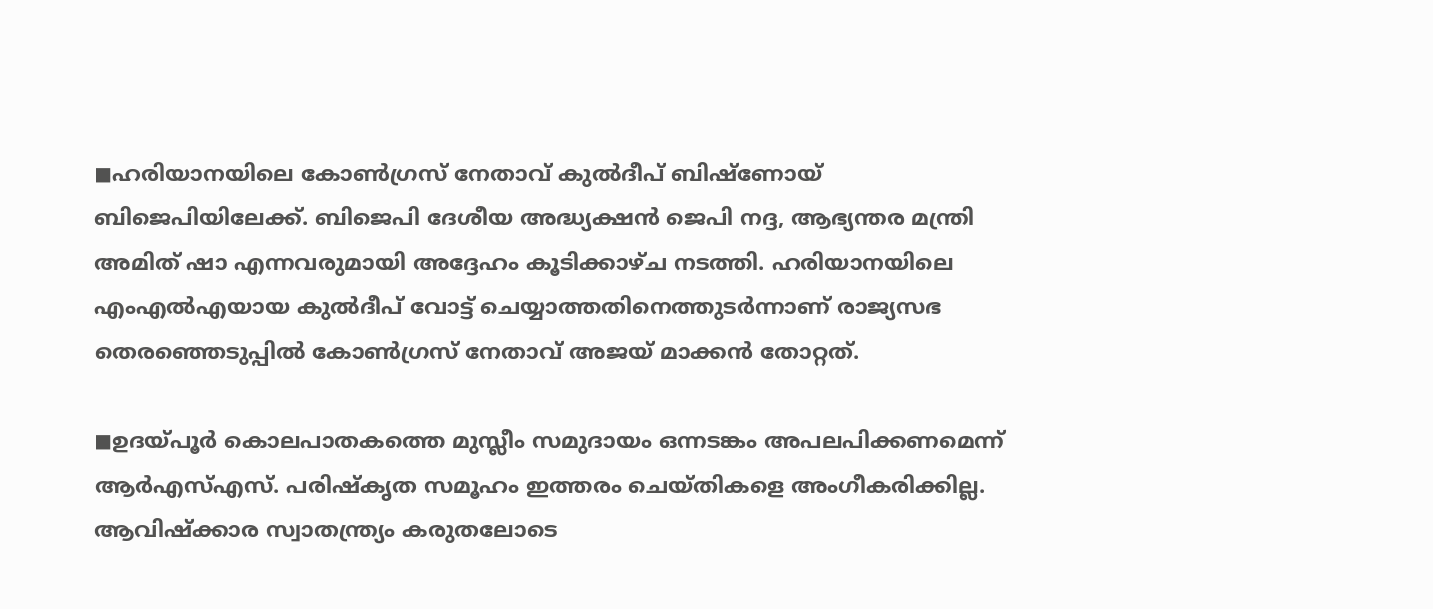◼ഹരിയാനയിലെ കോണ്‍ഗ്രസ് നേതാവ് കുല്‍ദീപ് ബിഷ്ണോയ് ബിജെപിയിലേക്ക്. ബിജെപി ദേശീയ അദ്ധ്യക്ഷന്‍ ജെപി നദ്ദ, ആഭ്യന്തര മന്ത്രി അമിത് ഷാ എന്നവരുമായി അദ്ദേഹം കൂടിക്കാഴ്ച നടത്തി. ഹരിയാനയിലെ എംഎല്‍എയായ കുല്‍ദീപ് വോട്ട് ചെയ്യാത്തതിനെത്തുടര്‍ന്നാണ് രാജ്യസഭ തെരഞ്ഞെടുപ്പില്‍ കോണ്‍ഗ്രസ് നേതാവ് അജയ് മാക്കന്‍ തോറ്റത്.

◼ഉദയ്പൂര്‍ കൊലപാതകത്തെ മുസ്ലീം സമുദായം ഒന്നടങ്കം അപലപിക്കണമെന്ന് ആര്‍എസ്എസ്. പരിഷ്‌കൃത സമൂഹം ഇത്തരം ചെയ്തികളെ അംഗീകരിക്കില്ല. ആവിഷ്‌ക്കാര സ്വാതന്ത്ര്യം കരുതലോടെ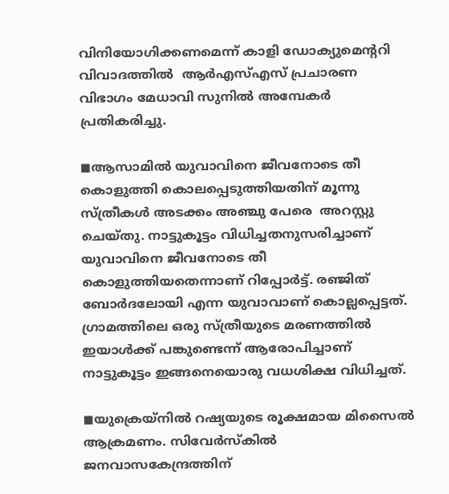വിനിയോഗിക്കണമെന്ന് കാളി ഡോക്യുമെന്ററി വിവാദത്തില്‍  ആര്‍എസ്എസ് പ്രചാരണ വിഭാഗം മേധാവി സുനില്‍ അമ്പേകര്‍ പ്രതികരിച്ചു.

◼ആസാമില്‍ യുവാവിനെ ജീവനോടെ തീ കൊളുത്തി കൊലപ്പെടുത്തിയതിന് മൂന്നു സ്ത്രീകള്‍ അടക്കം അഞ്ചു പേരെ  അറസ്റ്റു ചെയ്തു. നാട്ടുകൂട്ടം വിധിച്ചതനുസരിച്ചാണ് യുവാവിനെ ജീവനോടെ തീ കൊളുത്തിയതെന്നാണ് റിപ്പോര്‍ട്ട്. രഞ്ജിത് ബോര്‍ദലോയി എന്ന യുവാവാണ് കൊല്ലപ്പെട്ടത്. ഗ്രാമത്തിലെ ഒരു സ്ത്രീയുടെ മരണത്തില്‍ ഇയാള്‍ക്ക് പങ്കുണ്ടെന്ന് ആരോപിച്ചാണ് നാട്ടുകൂട്ടം ഇങ്ങനെയൊരു വധശിക്ഷ വിധിച്ചത്.

◼യുക്രെയ്നില്‍ റഷ്യയുടെ രൂക്ഷമായ മിസൈല്‍ ആക്രമണം. സിവേര്‍സ്‌കില്‍ ജനവാസകേന്ദ്രത്തിന്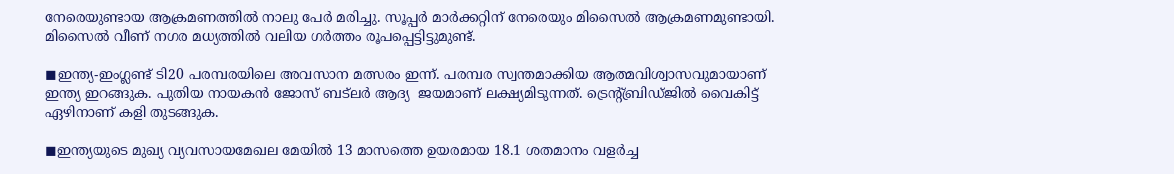നേരെയുണ്ടായ ആക്രമണത്തില്‍ നാലു പേര്‍ മരിച്ചു. സൂപ്പര്‍ മാര്‍ക്കറ്റിന് നേരെയും മിസൈല്‍ ആക്രമണമുണ്ടായി. മിസൈല്‍ വീണ് നഗര മധ്യത്തില്‍ വലിയ ഗര്‍ത്തം രൂപപ്പെട്ടിട്ടുമുണ്ട്.

◼ഇന്ത്യ-ഇംഗ്ലണ്ട് ടി20 പരമ്പരയിലെ അവസാന മത്സരം ഇന്ന്. പരമ്പര സ്വന്തമാക്കിയ ആത്മവിശ്വാസവുമായാണ് ഇന്ത്യ ഇറങ്ങുക. പുതിയ നായകന്‍ ജോസ് ബട്ലര്‍ ആദ്യ  ജയമാണ് ലക്ഷ്യമിടുന്നത്. ട്രെന്റ്ബ്രിഡ്ജില്‍ വൈകിട്ട് ഏഴിനാണ് കളി തുടങ്ങുക.

◼ഇന്ത്യയുടെ മുഖ്യ വ്യവസായമേഖല മേയില്‍ 13 മാസത്തെ ഉയരമായ 18.1 ശതമാനം വളര്‍ച്ച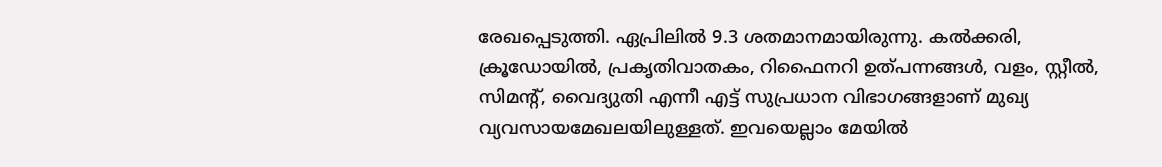രേഖപ്പെടുത്തി. ഏപ്രിലില്‍ 9.3 ശതമാനമായിരുന്നു. കല്‍ക്കരി, ക്രൂഡോയില്‍, പ്രകൃതിവാതകം, റിഫൈനറി ഉത്പന്നങ്ങള്‍, വളം, സ്റ്റീല്‍, സിമന്റ്, വൈദ്യുതി എന്നീ എട്ട് സുപ്രധാന വിഭാഗങ്ങളാണ് മുഖ്യ വ്യവസായമേഖലയിലുള്ളത്. ഇവയെല്ലാം മേയില്‍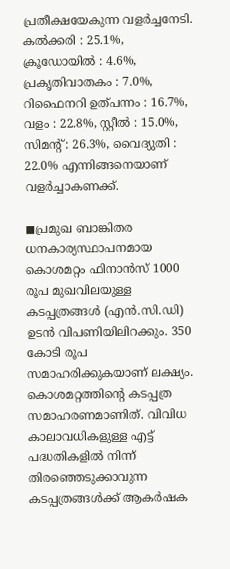പ്രതീക്ഷയേകുന്ന വളര്‍ച്ചനേടി. കല്‍ക്കരി : 25.1%, ക്രൂഡോയില്‍ : 4.6%, പ്രകൃതിവാതകം : 7.0%, റിഫൈനറി ഉത്പന്നം : 16.7%, വളം : 22.8%, സ്റ്റീല്‍ : 15.0%, സിമന്റ് : 26.3%, വൈദ്യുതി : 22.0% എന്നിങ്ങനെയാണ് വളര്‍ച്ചാകണക്ക്.

◼പ്രമുഖ ബാങ്കിതര ധനകാര്യസ്ഥാപനമായ കൊശമറ്റം ഫിനാന്‍സ് 1000 രൂപ മുഖവിലയുള്ള കടപ്പത്രങ്ങള്‍ (എന്‍.സി.ഡി) ഉടന്‍ വിപണിയിലിറക്കും. 350 കോടി രൂപ സമാഹരിക്കുകയാണ് ലക്ഷ്യം. കൊശമറ്റത്തിന്റെ കടപ്പത്ര സമാഹരണമാണിത്. വിവിധ കാലാവധികളുള്ള എട്ട് പദ്ധതികളില്‍ നിന്ന് തിരഞ്ഞെടുക്കാവുന്ന കടപ്പത്രങ്ങള്‍ക്ക് ആകര്‍ഷക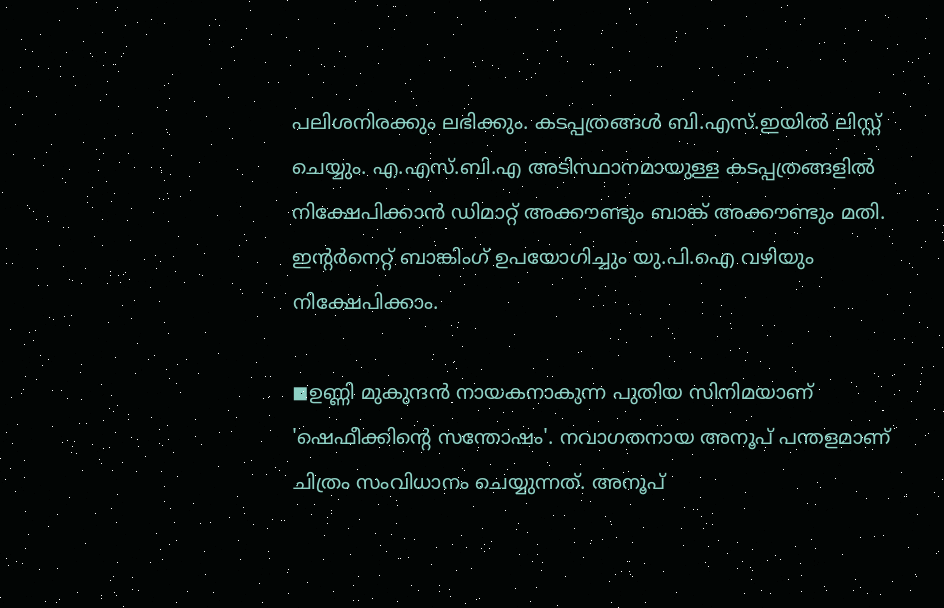പലിശനിരക്കും ലഭിക്കും. കടപ്പത്രങ്ങള്‍ ബി.എസ്.ഇയില്‍ ലിസ്റ്റ് ചെയ്യും. എ.എസ്.ബി.എ അടിസ്ഥാനമായുള്ള കടപ്പത്രങ്ങളില്‍ നിക്ഷേപിക്കാന്‍ ഡിമാറ്റ് അക്കൗണ്ടും ബാങ്ക് അക്കൗണ്ടും മതി. ഇന്റര്‍നെറ്റ് ബാങ്കിംഗ് ഉപയോഗിച്ചും യു.പി.ഐ വഴിയും നിക്ഷേപിക്കാം.

◼ഉണ്ണി മുകുന്ദന്‍ നായകനാകുന്ന പുതിയ സിനിമയാണ് 'ഷെഫീക്കിന്റെ സന്തോഷം'. നവാഗതനായ അനൂപ് പന്തളമാണ് ചിത്രം സംവിധാനം ചെയ്യുന്നത്. അനൂപ്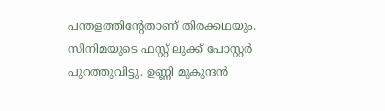പന്തളത്തിന്റേതാണ് തിരക്കഥയും. സിനിമയുടെ ഫസ്റ്റ് ലുക്ക് പോസ്റ്റര്‍ പുറത്തുവിട്ടു. ഉണ്ണി മുകുന്ദന്‍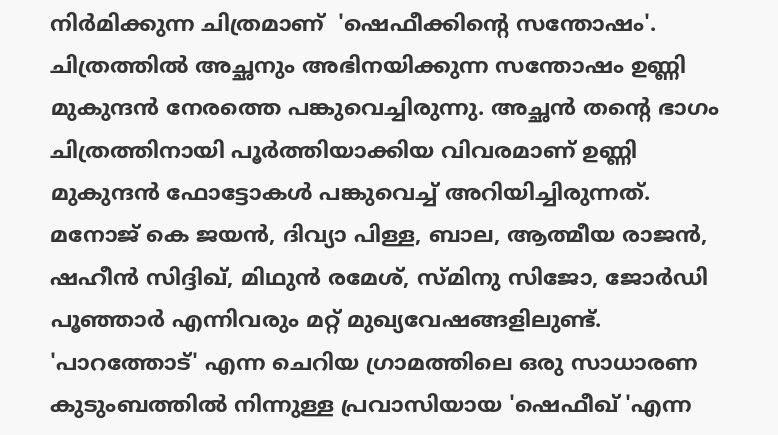നിര്‍മിക്കുന്ന ചിത്രമാണ്  'ഷെഫീക്കിന്റെ സന്തോഷം'. ചിത്രത്തില്‍ അച്ഛനും അഭിനയിക്കുന്ന സന്തോഷം ഉണ്ണി മുകുന്ദന്‍ നേരത്തെ പങ്കുവെച്ചിരുന്നു. അച്ഛന്‍ തന്റെ ഭാഗം ചിത്രത്തിനായി പൂര്‍ത്തിയാക്കിയ വിവരമാണ് ഉണ്ണി മുകുന്ദന്‍ ഫോട്ടോകള്‍ പങ്കുവെച്ച് അറിയിച്ചിരുന്നത്. മനോജ് കെ ജയന്‍, ദിവ്യാ പിള്ള, ബാല, ആത്മീയ രാജന്‍, ഷഹീന്‍ സിദ്ദിഖ്, മിഥുന്‍ രമേശ്, സ്മിനു സിജോ, ജോര്‍ഡി പൂഞ്ഞാര്‍ എന്നിവരും മറ്റ് മുഖ്യവേഷങ്ങളിലുണ്ട്. 'പാറത്തോട്' എന്ന ചെറിയ ഗ്രാമത്തിലെ ഒരു സാധാരണ കുടുംബത്തില്‍ നിന്നുള്ള പ്രവാസിയായ 'ഷെഫീഖ് 'എന്ന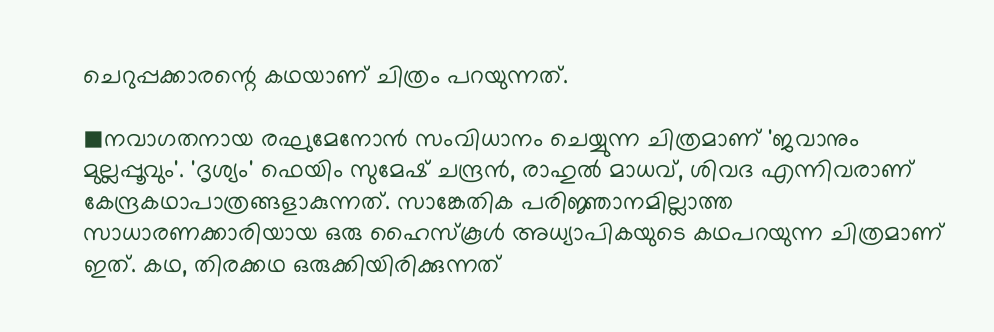ചെറുപ്പക്കാരന്റെ കഥയാണ് ചിത്രം പറയുന്നത്.

◼നവാഗതനായ രഘുമേനോന്‍ സംവിധാനം ചെയ്യുന്ന ചിത്രമാണ് 'ജവാനും മുല്ലപ്പൂവും'. 'ദൃശ്യം' ഫെയിം സുമേഷ് ചന്ദ്രന്‍, രാഹുല്‍ മാധവ്, ശിവദ എന്നിവരാണ് കേന്ദ്രകഥാപാത്രങ്ങളാകുന്നത്. സാങ്കേതിക പരിജ്ഞാനമില്ലാത്ത സാധാരണക്കാരിയായ ഒരു ഹൈസ്‌കൂള്‍ അധ്യാപികയുടെ കഥപറയുന്ന ചിത്രമാണ് ഇത്. കഥ, തിരക്കഥ ഒരുക്കിയിരിക്കുന്നത്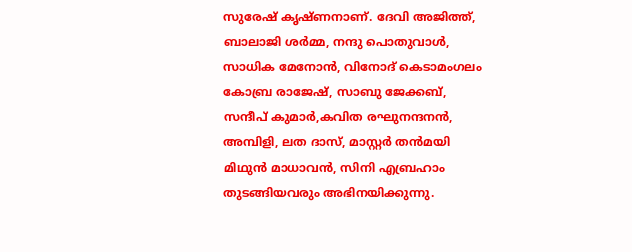സുരേഷ് കൃഷ്ണനാണ്. ദേവി അജിത്ത്, ബാലാജി ശര്‍മ്മ, നന്ദു പൊതുവാള്‍, സാധിക മേനോന്‍, വിനോദ് കെടാമംഗലം കോബ്ര രാജേഷ്, സാബു ജേക്കബ്, സന്ദീപ് കുമാര്‍,കവിത രഘുനന്ദനന്‍, അമ്പിളി, ലത ദാസ്, മാസ്റ്റര്‍ തന്‍മയി മിഥുന്‍ മാധാവന്‍, സിനി എബ്രഹാം തുടങ്ങിയവരും അഭിനയിക്കുന്നു.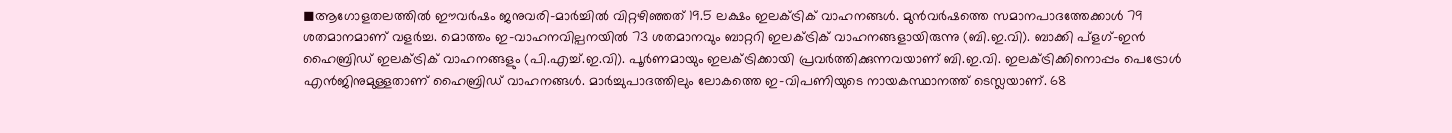◼ആഗോളതലത്തില്‍ ഈവര്‍ഷം ജനുവരി-മാര്‍ച്ചില്‍ വിറ്റഴിഞ്ഞത് 19.5 ലക്ഷം ഇലക്ട്രിക് വാഹനങ്ങള്‍. മുന്‍വര്‍ഷത്തെ സമാനപാദത്തേക്കാള്‍ 79 ശതമാനമാണ് വളര്‍ച്ച. മൊത്തം ഇ-വാഹനവില്പനയില്‍ 73 ശതമാനവും ബാറ്ററി ഇലക്ട്രിക് വാഹനങ്ങളായിരുന്നു (ബി.ഇ.വി). ബാക്കി പ്ളഗ്-ഇന്‍ ഹൈബ്രിഡ് ഇലക്ട്രിക് വാഹനങ്ങളും (പി.എച്ച്.ഇ.വി). പൂര്‍ണമായും ഇലക്ട്രിക്കായി പ്രവര്‍ത്തിക്കുന്നവയാണ് ബി.ഇ.വി. ഇലക്ട്രിക്കിനൊപ്പം പെട്രോള്‍ എന്‍ജിനുമുള്ളതാണ് ഹൈബ്രിഡ് വാഹനങ്ങള്‍. മാര്‍ച്ചുപാദത്തിലും ലോകത്തെ ഇ-വിപണിയുടെ നായകസ്ഥാനത്ത് ടെസ്ലയാണ്. 68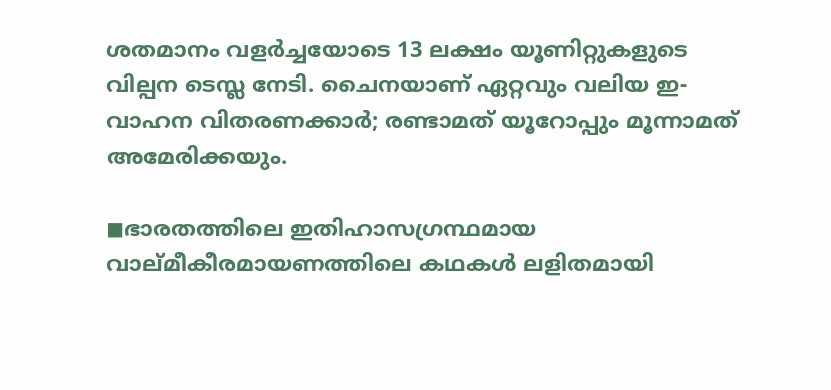ശതമാനം വളര്‍ച്ചയോടെ 13 ലക്ഷം യൂണിറ്റുകളുടെ വില്പന ടെസ്ല നേടി. ചൈനയാണ് ഏറ്റവും വലിയ ഇ-വാഹന വിതരണക്കാര്‍; രണ്ടാമത് യൂറോപ്പും മൂന്നാമത് അമേരിക്കയും.

◼ഭാരതത്തിലെ ഇതിഹാസഗ്രന്ഥമായ വാല്മീകീരമായണത്തിലെ കഥകള്‍ ലളിതമായി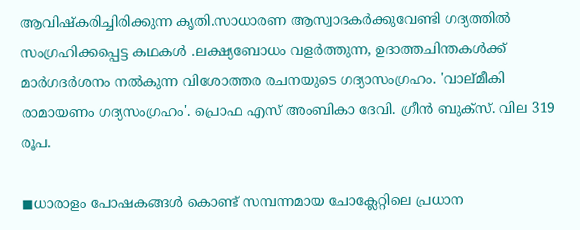ആവിഷ്‌കരിച്ചിരിക്കുന്ന കൃതി.സാധാരണ ആസ്വാദകര്‍ക്കുവേണ്ടി ഗദ്യത്തില്‍ സംഗ്രഹിക്കപ്പെട്ട കഥകള്‍ .ലക്ഷ്യബോധം വളര്‍ത്തുന്ന, ഉദാത്തചിന്തകള്‍ക്ക് മാര്‍ഗദര്‍ശനം നല്‍കുന്ന വിശോത്തര രചനയുടെ ഗദ്യാസംഗ്രഹം. 'വാല്മീകി രാമായണം ഗദ്യസംഗ്രഹം'. പ്രൊഫ എസ് അംബികാ ദേവി. ഗ്രീന്‍ ബുക്സ്. വില 319 രൂപ.

◼ധാരാളം പോഷകങ്ങള്‍ കൊണ്ട് സമ്പന്നമായ ചോക്ലേറ്റിലെ പ്രധാന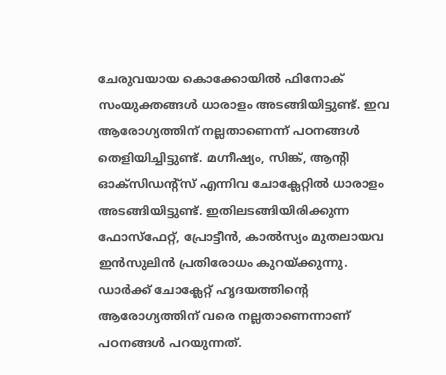ചേരുവയായ കൊക്കോയില്‍ ഫിനോക് സംയുക്തങ്ങള്‍ ധാരാളം അടങ്ങിയിട്ടുണ്ട്. ഇവ ആരോഗ്യത്തിന് നല്ലതാണെന്ന് പഠനങ്ങള്‍ തെളിയിച്ചിട്ടുണ്ട്. മഗ്നീഷ്യം, സിങ്ക്, ആന്റി ഓക്സിഡന്റ്സ് എന്നിവ ചോക്ലേറ്റില്‍ ധാരാളം അടങ്ങിയിട്ടുണ്ട്. ഇതിലടങ്ങിയിരിക്കുന്ന ഫോസ്ഫേറ്റ്, പ്രോട്ടീന്‍, കാല്‍സ്യം മുതലായവ ഇന്‍സുലിന്‍ പ്രതിരോധം കുറയ്ക്കുന്നു. ഡാര്‍ക്ക് ചോക്ലേറ്റ് ഹൃദയത്തിന്റെ ആരോഗ്യത്തിന് വരെ നല്ലതാണെന്നാണ് പഠനങ്ങള്‍ പറയുന്നത്.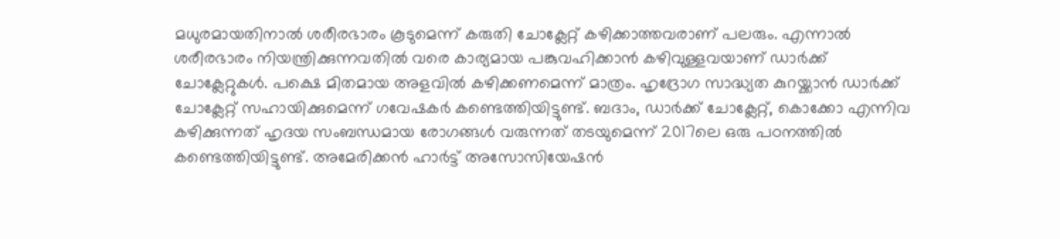മധുരമായതിനാല്‍ ശരീരഭാരം കൂടുമെന്ന് കരുതി ചോക്ലേറ്റ് കഴിക്കാത്തവരാണ് പലരും. എന്നാല്‍ ശരീരഭാരം നിയന്ത്രിക്കുന്നവതില്‍ വരെ കാര്യമായ പങ്കുവഹിക്കാന്‍ കഴിവുള്ളവയാണ് ഡാര്‍ക്ക് ചോക്ലേറ്റുകള്‍. പക്ഷെ മിതമായ അളവില്‍ കഴിക്കണമെന്ന് മാത്രം. ഹൃദ്രോഗ സാദ്ധ്യത കുറയ്ക്കാന്‍ ഡാര്‍ക്ക് ചോക്ലേറ്റ് സഹായിക്കുമെന്ന് ഗവേഷകര്‍ കണ്ടെത്തിയിട്ടുണ്ട്. ബദാം, ഡാര്‍ക്ക് ചോക്ലേറ്റ്, കൊക്കോ എന്നിവ കഴിക്കുന്നത് ഹൃദയ സംബന്ധമായ രോഗങ്ങള്‍ വരുന്നത് തടയുമെന്ന് 2017ലെ ഒരു പഠനത്തില്‍ കണ്ടെത്തിയിട്ടുണ്ട്. അമേരിക്കന്‍ ഹാര്‍ട്ട് അസോസിയേഷന്‍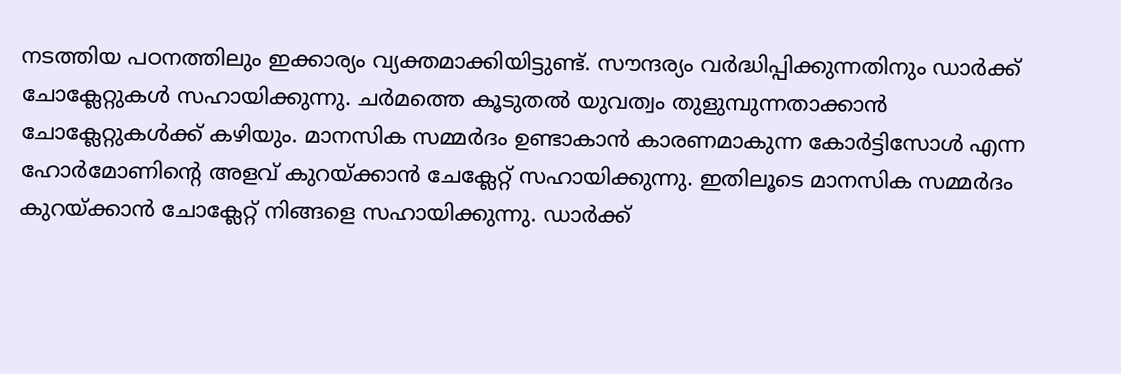നടത്തിയ പഠനത്തിലും ഇക്കാര്യം വ്യക്തമാക്കിയിട്ടുണ്ട്. സൗന്ദര്യം വര്‍ദ്ധിപ്പിക്കുന്നതിനും ഡാര്‍ക്ക് ചോക്ലേറ്റുകള്‍ സഹായിക്കുന്നു. ചര്‍മത്തെ കൂടുതല്‍ യുവത്വം തുളുമ്പുന്നതാക്കാന്‍ ചോക്ലേറ്റുകള്‍ക്ക് കഴിയും. മാനസിക സമ്മര്‍ദം ഉണ്ടാകാന്‍ കാരണമാകുന്ന കോര്‍ട്ടിസോള്‍ എന്ന ഹോര്‍മോണിന്റെ അളവ് കുറയ്ക്കാന്‍ ചേക്ലേറ്റ് സഹായിക്കുന്നു. ഇതിലൂടെ മാനസിക സമ്മര്‍ദം കുറയ്ക്കാന്‍ ചോക്ലേറ്റ് നിങ്ങളെ സഹായിക്കുന്നു. ഡാര്‍ക്ക്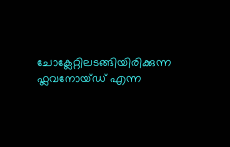ചോക്ലേറ്റിലടങ്ങിയിരിക്കുന്ന ഫ്ലവനോയ്ഡ് എന്ന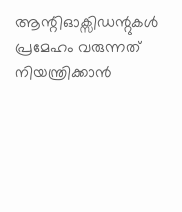ആന്റിഓക്സിഡന്റുകള്‍ പ്രമേഹം വരുന്നത് നിയന്ത്രിക്കാന്‍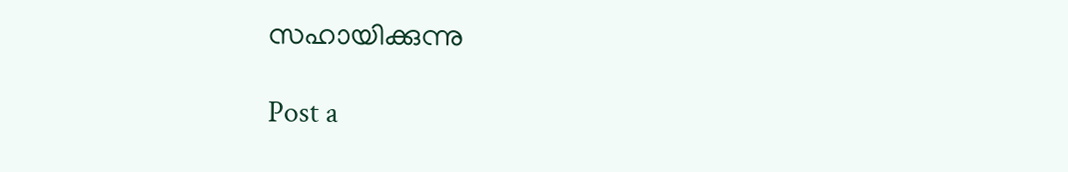സഹായിക്കുന്നു

Post a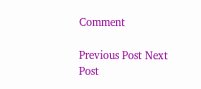Comment

Previous Post Next Post